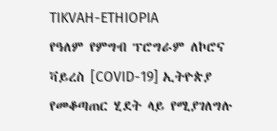TIKVAH-ETHIOPIA
የዓለም የምግብ ፕሮግራም ለኮሮና ቫይረስ [COVID-19] ኢትዮጵያ የመቆጣጠር ሂደት ላይ የሚያገለግሉ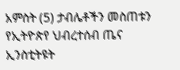አምስት (5) ታብሌቶችን መስጠቱን የኢትዮጵየ ህብረተሰብ ጤና ኢንስቲትዩት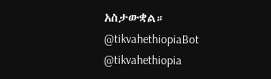አስታውቋል።
@tikvahethiopiaBot
@tikvahethiopia